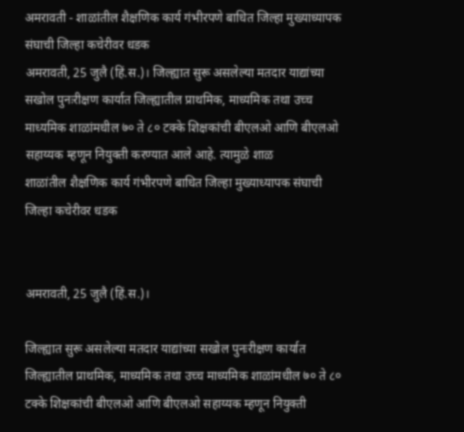अमरावती - शाळांतील शैक्षणिक कार्य गंभीरपणे बाधित जिल्हा मुख्याध्यापक संघाची जिल्हा कचेरीवर धडक
अमरावती, 25 जुलै (हिं.स.)। जिल्ह्यात सुरू असलेल्या मतदार याद्यांच्या सखोल पुनःरीक्षण कार्यात जिल्ह्यातील प्राथमिक, माध्यमिक तथा उच्च माध्यमिक शाळांमधील ७० ते ८० टक्के शिक्षकांची बीएलओ आणि बीएलओ सहाय्यक म्हणून नियुक्ती करण्यात आले आहे. त्यामुळे शाळ
शाळांतील शैक्षणिक कार्य गंभीरपणे बाधित जिल्हा मुख्याध्यापक संघाची जिल्हा कचेरीवर धडक


अमरावती, 25 जुलै (हिं.स.)।

जिल्ह्यात सुरू असलेल्या मतदार याद्यांच्या सखोल पुनःरीक्षण कार्यात जिल्ह्यातील प्राथमिक, माध्यमिक तथा उच्च माध्यमिक शाळांमधील ७० ते ८० टक्के शिक्षकांची बीएलओ आणि बीएलओ सहाय्यक म्हणून नियुक्ती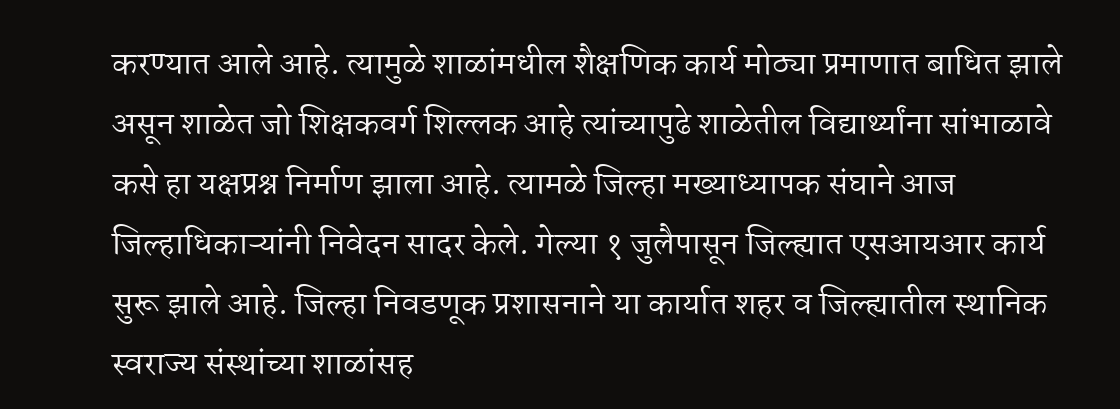करण्यात आले आहे. त्यामुळे शाळांमधील शैक्षणिक कार्य मोठ्या प्रमाणात बाधित झाले असून शाळेत जो शिक्षकवर्ग शिल्लक आहे त्यांच्यापुढे शाळेतील विद्यार्थ्यांना सांभाळावे कसे हा यक्षप्रश्न निर्माण झाला आहे. त्यामळे जिल्हा मख्याध्यापक संघाने आज जिल्हाधिकाऱ्यांनी निवेदन सादर केले. गेल्या १ जुलैपासून जिल्ह्यात एसआयआर कार्य सुरू झाले आहे. जिल्हा निवडणूक प्रशासनाने या कार्यात शहर व जिल्ह्यातील स्थानिक स्वराज्य संस्थांच्या शाळांसह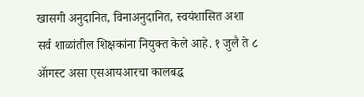खासगी अनुदानित, विनाअनुदानित, स्वयंशासित अशा सर्व शाळांतील शिक्षकांना नियुक्त केले आहे. १ जुलै ते ८ ॲागस्ट असा एसआयआरचा कालबद्ध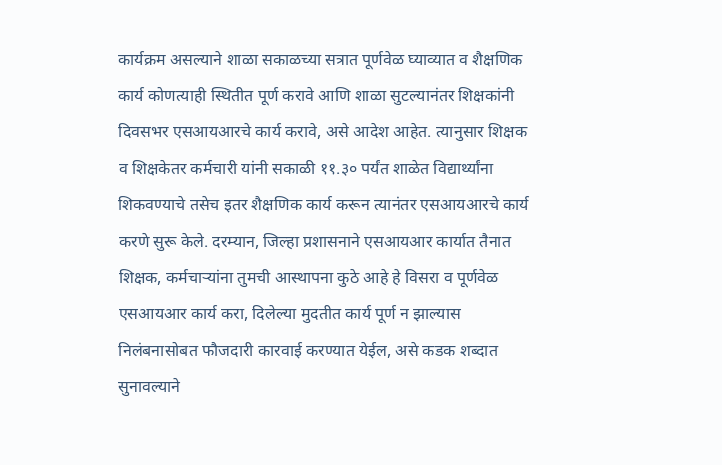कार्यक्रम असल्याने शाळा सकाळच्या सत्रात पूर्णवेळ घ्याव्यात व शैक्षणिक कार्य कोणत्याही स्थितीत पूर्ण करावे आणि शाळा सुटल्यानंतर शिक्षकांनी दिवसभर एसआयआरचे कार्य करावे, असे आदेश आहेत. त्यानुसार शिक्षक व शिक्षकेतर कर्मचारी यांनी सकाळी ११.३० पर्यंत शाळेत विद्यार्थ्यांना शिकवण्याचे तसेच इतर शैक्षणिक कार्य करून त्यानंतर एसआयआरचे कार्य करणे सुरू केले. दरम्यान, जिल्हा प्रशासनाने एसआयआर कार्यात तैनात शिक्षक, कर्मचाऱ्यांना तुमची आस्थापना कुठे आहे हे विसरा व पूर्णवेळ एसआयआर कार्य करा, दिलेल्या मुदतीत कार्य पूर्ण न झाल्यास निलंबनासोबत फौजदारी कारवाई करण्यात येईल, असे कडक शब्दात सुनावल्याने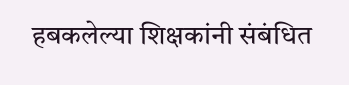हबकलेल्या शिक्षकांनी संबंधित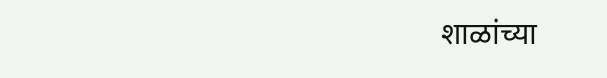शाळांच्या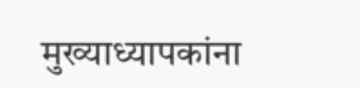मुख्याध्यापकांना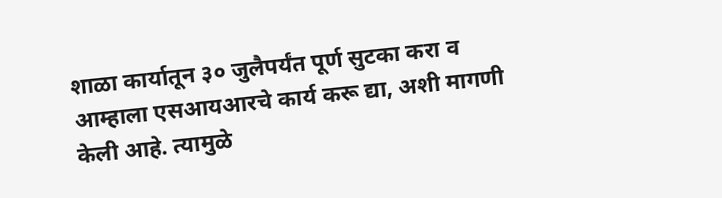शाळा कार्यातून ३० जुलैपर्यंत पूर्ण सुटका करा व आम्हाला एसआयआरचे कार्य करू द्या, अशी मागणी केली आहे. त्यामुळे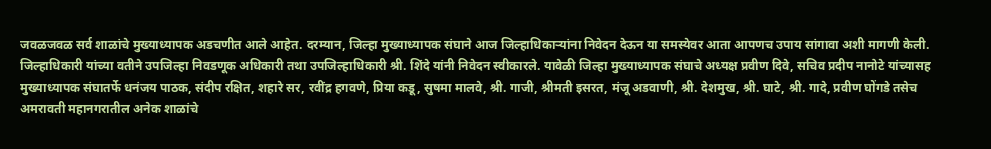जवळजवळ सर्व शाळांचे मुख्याध्यापक अडचणीत आले आहेत. दरम्यान, जिल्हा मुख्याध्यापक संघाने आज जिल्हाधिकाऱ्यांना निवेदन देऊन या समस्येवर आता आपणच उपाय सांगावा अशी मागणी केली. जिल्हाधिकारी यांच्या वतीने उपजिल्हा निवडणूक अधिकारी तथा उपजिल्हाधिकारी श्री. शिंदे यांनी निवेदन स्वीकारले. यावेळी जिल्हा मुख्याध्यापक संघाचे अध्यक्ष प्रवीण दिवे, सचिव प्रदीप नानोटे यांच्यासह मुख्याध्यापक संघातर्फे धनंजय पाठक, संदीप रक्षित, शहारे सर, रवींद्र हगवणे, प्रिया कडू, सुषमा मालवे, श्री. गाजी, श्रीमती इसरत, मंजू अडवाणी, श्री. देशमुख, श्री. घाटे, श्री. गादे, प्रवीण घोंगडे तसेच अमरावती महानगरातील अनेक शाळांचे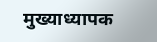मुख्याध्यापक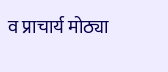व प्राचार्य मोठ्या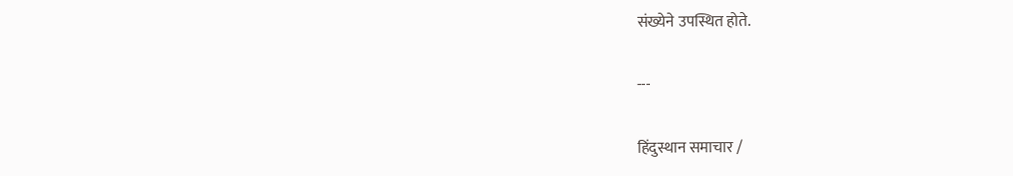संख्येने उपस्थित होते.

---

हिंदुस्थान समाचार /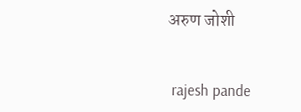अरुण जोशी


 rajesh pande